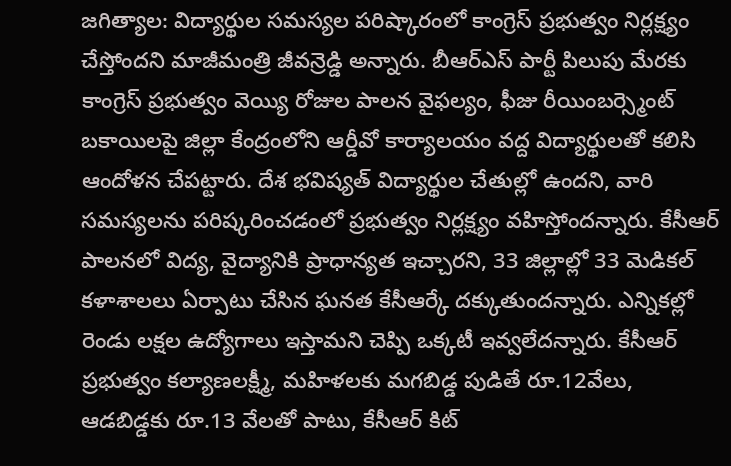జగిత్యాల: విద్యార్థుల సమస్యల పరిష్కారంలో కాంగ్రెస్ ప్రభుత్వం నిర్లక్ష్యం చేస్తోందని మాజీమంత్రి జీవన్రెడ్డి అన్నారు. బీఆర్ఎస్ పార్టీ పిలుపు మేరకు కాంగ్రెస్ ప్రభుత్వం వెయ్యి రోజుల పాలన వైఫల్యం, ఫీజు రీయింబర్స్మెంట్ బకాయిలపై జిల్లా కేంద్రంలోని ఆర్డీవో కార్యాలయం వద్ద విద్యార్థులతో కలిసి ఆందోళన చేపట్టారు. దేశ భవిష్యత్ విద్యార్థుల చేతుల్లో ఉందని, వారి సమస్యలను పరిష్కరించడంలో ప్రభుత్వం నిర్లక్ష్యం వహిస్తోందన్నారు. కేసీఆర్ పాలనలో విద్య, వైద్యానికి ప్రాధాన్యత ఇచ్చారని, 33 జిల్లాల్లో 33 మెడికల్ కళాశాలలు ఏర్పాటు చేసిన ఘనత కేసీఆర్కే దక్కుతుందన్నారు. ఎన్నికల్లో రెండు లక్షల ఉద్యోగాలు ఇస్తామని చెప్పి ఒక్కటీ ఇవ్వలేదన్నారు. కేసీఆర్ ప్రభుత్వం కల్యాణలక్ష్మీ, మహిళలకు మగబిడ్డ పుడితే రూ.12వేలు, ఆడబిడ్డకు రూ.13 వేలతో పాటు, కేసీఆర్ కిట్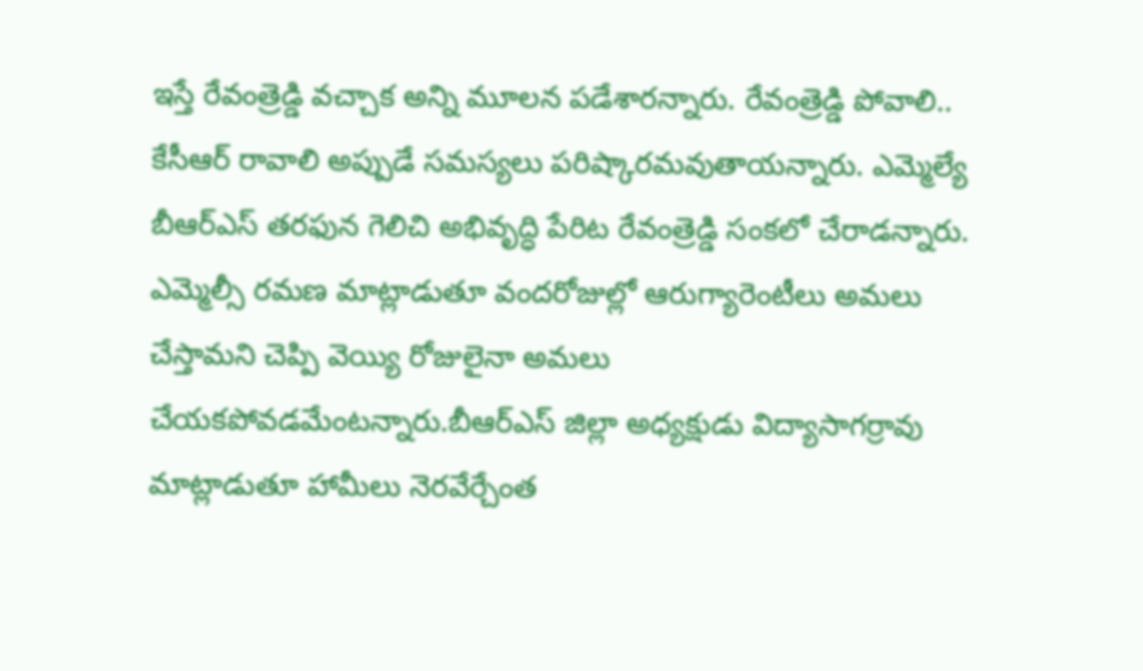ఇస్తే రేవంత్రెడ్డి వచ్చాక అన్ని మూలన పడేశారన్నారు. రేవంత్రెడ్డి పోవాలి.. కేసీఆర్ రావాలి అప్పుడే సమస్యలు పరిష్కారమవుతాయన్నారు. ఎమ్మెల్యే బీఆర్ఎస్ తరఫున గెలిచి అభివృద్ధి పేరిట రేవంత్రెడ్డి సంకలో చేరాడన్నారు. ఎమ్మెల్సీ రమణ మాట్లాడుతూ వందరోజుల్లో ఆరుగ్యారెంటీలు అమలు చేస్తామని చెప్పి వెయ్యి రోజులైనా అమలు చేయకపోవడమేంటన్నారు.బీఆర్ఎస్ జిల్లా అధ్యక్షుడు విద్యాసాగర్రావు మాట్లాడుతూ హామీలు నెరవేర్చేంత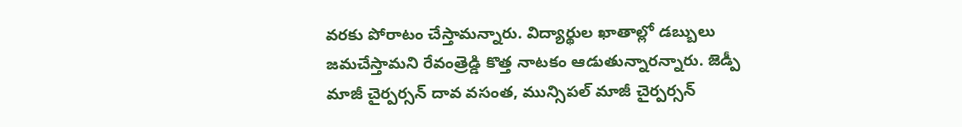వరకు పోరాటం చేస్తామన్నారు. విద్యార్థుల ఖాతాల్లో డబ్బులు జమచేస్తామని రేవంత్రెడ్డి కొత్త నాటకం ఆడుతున్నారన్నారు. జెడ్పీ మాజీ చైర్పర్సన్ దావ వసంత, మున్సిపల్ మాజీ చైర్పర్సన్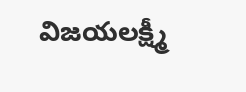విజయలక్ష్మీ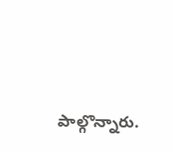పాల్గొన్నారు.